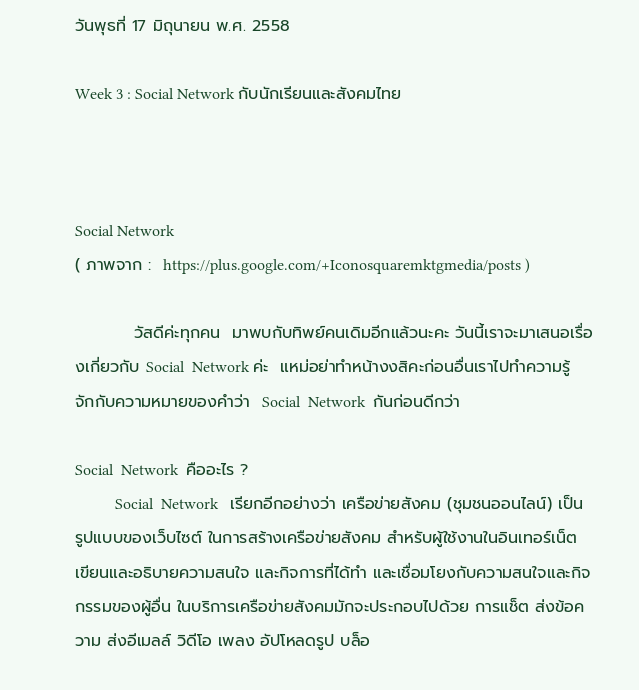วันพุธที่ 17 มิถุนายน พ.ศ. 2558

Week 3 : Social Network กับนักเรียนและสังคมไทย



Social Network
( ภาพจาก :  https://plus.google.com/+Iconosquaremktgmedia/posts )

          วัสดีค่ะทุกคน  มาพบกับทิพย์คนเดิมอีกแล้วนะคะ วันนี้เราจะมาเสนอเรื่องเกี่ยวกับ Social  Network ค่ะ  แหม่อย่าทำหน้างงสิคะก่อนอื่นเราไปทำความรู้จักกับความหมายของคำว่า  Social  Network  กันก่อนดีกว่า

Social  Network  คืออะไร ?
          Social  Network   เรียกอีกอย่างว่า เครือข่ายสังคม (ชุมชนออนไลน์) เป็นรูปแบบของเว็บไซต์ ในการสร้างเครือข่ายสังคม สำหรับผู้ใช้งานในอินเทอร์เน็ต เขียนและอธิบายความสนใจ และกิจการที่ได้ทำ และเชื่อมโยงกับความสนใจและกิจกรรมของผู้อื่น ในบริการเครือข่ายสังคมมักจะประกอบไปด้วย การแช็ต ส่งข้อความ ส่งอีเมลล์ วิดีโอ เพลง อัปโหลดรูป บล็อ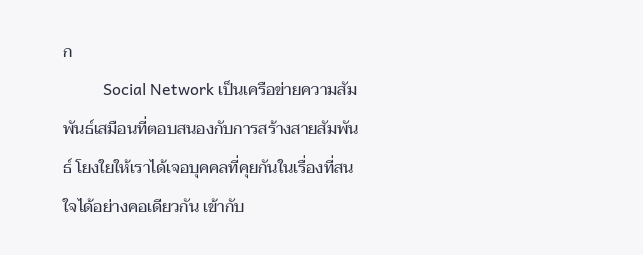ก
          Social Network เป็นเครือข่ายความสัมพันธ์เสมือนที่ตอบสนองกับการสร้างสายสัมพันธ์ โยงใยให้เราได้เจอบุคคลที่คุยกันในเรื่องที่สนใจได้อย่างคอเดียวกัน เข้ากับ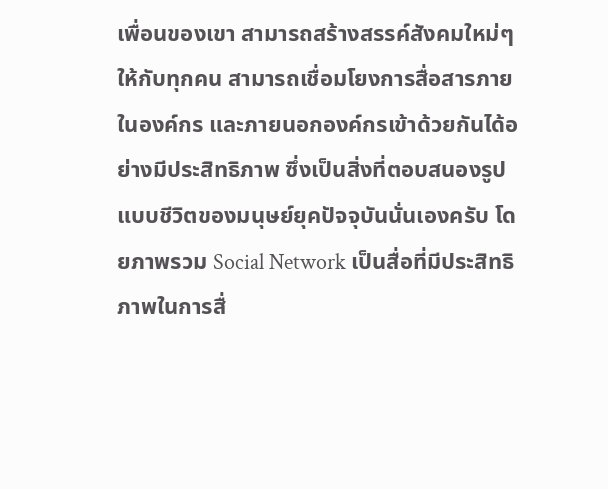เพื่อนของเขา สามารถสร้างสรรค์สังคมใหม่ๆให้กับทุกคน สามารถเชื่อมโยงการสื่อสารภายในองค์กร และภายนอกองค์กรเข้าด้วยกันได้อย่างมีประสิทธิภาพ ซึ่งเป็นสิ่งที่ตอบสนองรูปแบบชีวิตของมนุษย์ยุคปัจจุบันนั่นเองครับ โดยภาพรวม Social Network เป็นสื่อที่มีประสิทธิภาพในการสื่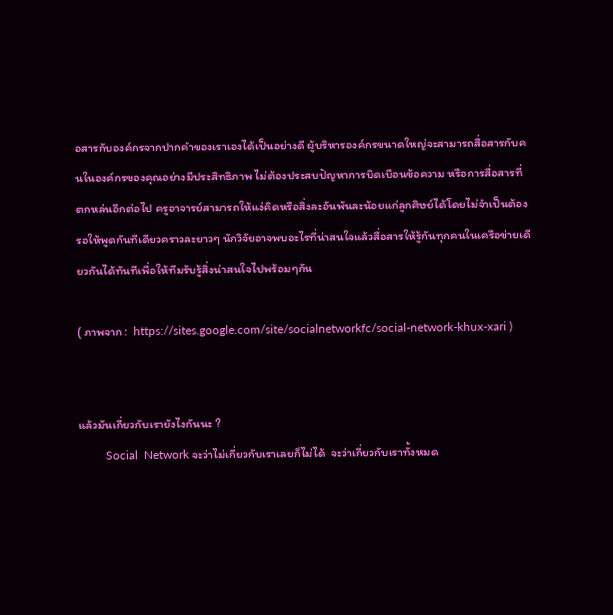อสารกับองค์กรจากปากคำของเราเองได้เป็นอย่างดี ผู้บริหารองค์กรขนาดใหญ่จะสามารถสื่อสารกับคนในองค์กรของคุณอย่างมีประสิทธิภาพ ไม่ต้องประสบปัญหาการบิดเบือนข้อความ หรือการสื่อสารที่ตกหล่นอีกต่อไป ครูอาจารย์สามารถให้แง่คิดหรือสิ่งละอันพันละน้อยแก่ลูกศิษย์ได้โดยไม่จำเป็นต้องรอให้พูดกันทีเดียวคราวละยาวๆ นักวิจัยอาจพบอะไรที่น่าสนใจแล้วสื่อสารให้รู้กันทุกคนในเครือข่ายเดียวกันได้ทันทีเพื่อให้ทีมรับรู้สิ่งน่าสนใจไปพร้อมๆกัน

( ภาพจาก :  https://sites.google.com/site/socialnetworkfc/social-network-khux-xari )


แล้วมันเกี่ยวกับเรายังไงกันนะ ?
         Social  Network จะว่าไม่เกี่ยวกับเราเลยก็ไม่ได้  จะว่าเกี่ยวกับเราทั้งหมด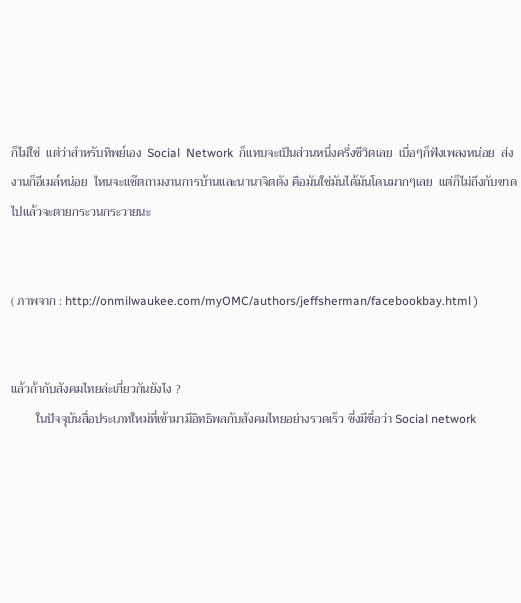ก็ไม่ใช่  แต่ว่าสำหรับทิพย์เอง  Social  Network  ก็แทบจะเป็นส่วนหนึ่งครึ่งชีวิตเลย  เบื่อๆก็ฟังเพลงหน่อย  ส่งงานก็อีเมล์หน่อย  ไหนจะแช๊ตถามงานการบ้านและนานาจิตตัง คือมันใช่มันได้มันโดนมากๆเลย  แต่ก็ไม่ถึงกับขาดไปแล้วจะตายกระวนกระวายนะ


( ภาพจาก : http://onmilwaukee.com/myOMC/authors/jeffsherman/facebookbay.html )


แล้วถ้ากับสังคมไทยล่ะเกี่ยวกันยังไง ?
        ในปัจจุบันสื่อประเภทใหม่ที่เข้ามามีอิทธิพลกับสังคมไทยอย่างรวดเร็ว ซึ่งมีชื่อว่า Social network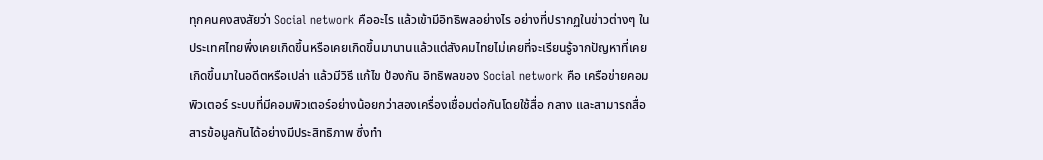ทุกคนคงสงสัยว่า Social network คืออะไร แล้วเข้ามีอิทธิพลอย่างไร อย่างที่ปรากฏในข่าวต่างๆ ในประเทศไทยพึ่งเคยเกิดขึ้นหรือเคยเกิดขึ้นมานานแล้วแต่สังคมไทยไม่เคยที่จะเรียนรู้จากปัญหาที่เคยเกิดขึ้นมาในอดีตหรือเปล่า แล้วมีวิธี แก้ไข ป้องกัน อิทธิพลของ Social network คือ เครือข่ายคอมพิวเตอร์ ระบบที่มีคอมพิวเตอร์อย่างน้อยกว่าสองเครื่องเชื่อมต่อกันโดยใช้สื่อ กลาง และสามารถสื่อสารข้อมูลกันได้อย่างมีประสิทธิภาพ ซึ่งทำ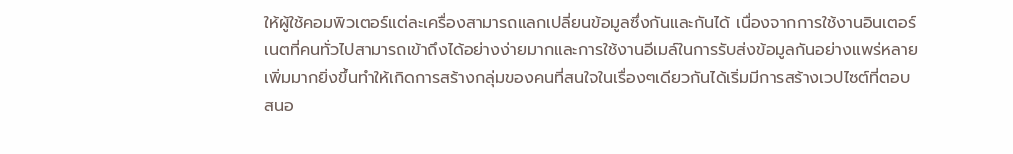ให้ผู้ใช้คอมพิวเตอร์แต่ละเครื่องสามารถแลกเปลี่ยนข้อมูลซึ่งกันและกันได้ เนื่องจากการใช้งานอินเตอร์เนตที่คนทั่วไปสามารถเข้าถึงได้อย่างง่ายมากและการใช้งานอีเมล์ในการรับส่งข้อมูลกันอย่างแพร่หลายเพิ่มมากยิ่งขึ้นทำให้เกิดการสร้างกลุ่มของคนที่สนใจในเรื่องๆเดียวกันได้เริ่มมีการสร้างเวปไซต์ที่ตอบสนอ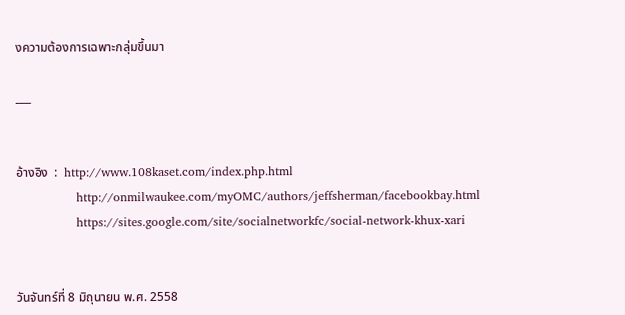งความต้องการเฉพาะกลุ่มขึ้นมา

___


อ้างอิง  :  http://www.108kaset.com/index.php.html
               http://onmilwaukee.com/myOMC/authors/jeffsherman/facebookbay.html
               https://sites.google.com/site/socialnetworkfc/social-network-khux-xari


วันจันทร์ที่ 8 มิถุนายน พ.ศ. 2558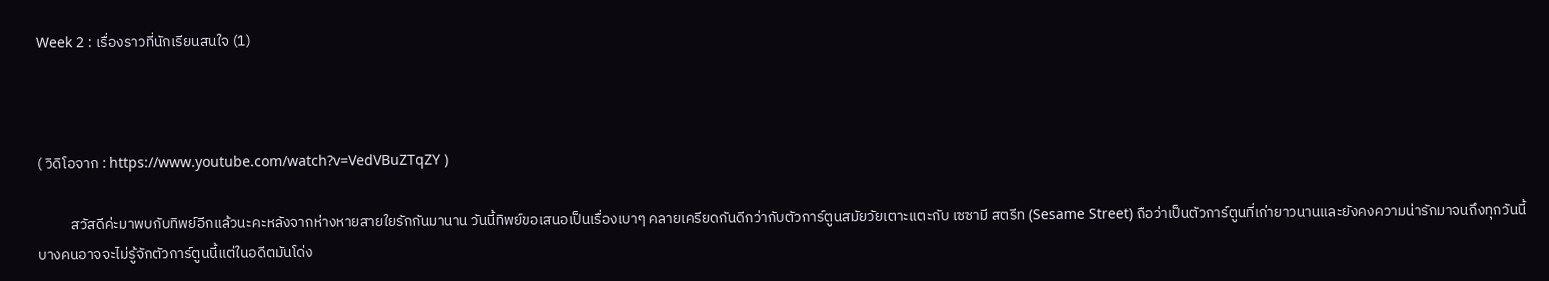Week 2 : เรื่องราวที่นักเรียนสนใจ (1)



( วิดิโอจาก : https://www.youtube.com/watch?v=VedVBuZTqZY )

          สวัสดีค่ะมาพบกับทิพย์อีกแล้วนะคะหลังจากห่างหายสายใยรักกันมานาน วันนี้ทิพย์ขอเสนอเป็นเรื่องเบาๆ คลายเครียดกันดีกว่ากับตัวการ์ตูนสมัยวัยเตาะแตะกับ เซซามี สตรีท (Sesame Street) ถือว่าเป็นตัวการ์ตูนที่เก่ายาวนานและยังคงความน่ารักมาจนถึงทุกวันนี้ บางคนอาจจะไม่รู้จักตัวการ์ตูนนี้แต่ในอดีตมันโด่ง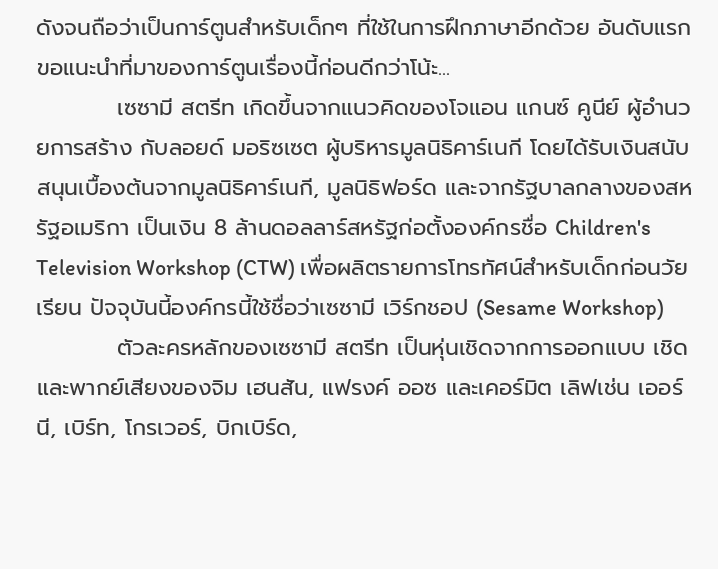ดังจนถือว่าเป็นการ์ตูนสำหรับเด็กๆ ที่ใช้ในการฝึกภาษาอีกด้วย อันดับแรกขอแนะนำที่มาของการ์ตูนเรื่องนี้ก่อนดีกว่าโน้ะ...
          เซซามี สตรีท เกิดขึ้นจากแนวคิดของโจแอน แกนซ์ คูนีย์ ผู้อำนวยการสร้าง กับลอยด์ มอริซเซต ผู้บริหารมูลนิธิคาร์เนกี โดยได้รับเงินสนับสนุนเบื้องต้นจากมูลนิธิคาร์เนกี, มูลนิธิฟอร์ด และจากรัฐบาลกลางของสหรัฐอเมริกา เป็นเงิน 8 ล้านดอลลาร์สหรัฐก่อตั้งองค์กรชื่อ Children's Television Workshop (CTW) เพื่อผลิตรายการโทรทัศน์สำหรับเด็กก่อนวัยเรียน ปัจจุบันนี้องค์กรนี้ใช้ชื่อว่าเซซามี เวิร์กชอป (Sesame Workshop)
          ตัวละครหลักของเซซามี สตรีท เป็นหุ่นเชิดจากการออกแบบ เชิดและพากย์เสียงของจิม เฮนสัน, แฟรงค์ ออซ และเคอร์มิต เลิฟเช่น เออร์นี, เบิร์ท, โกรเวอร์, บิกเบิร์ด,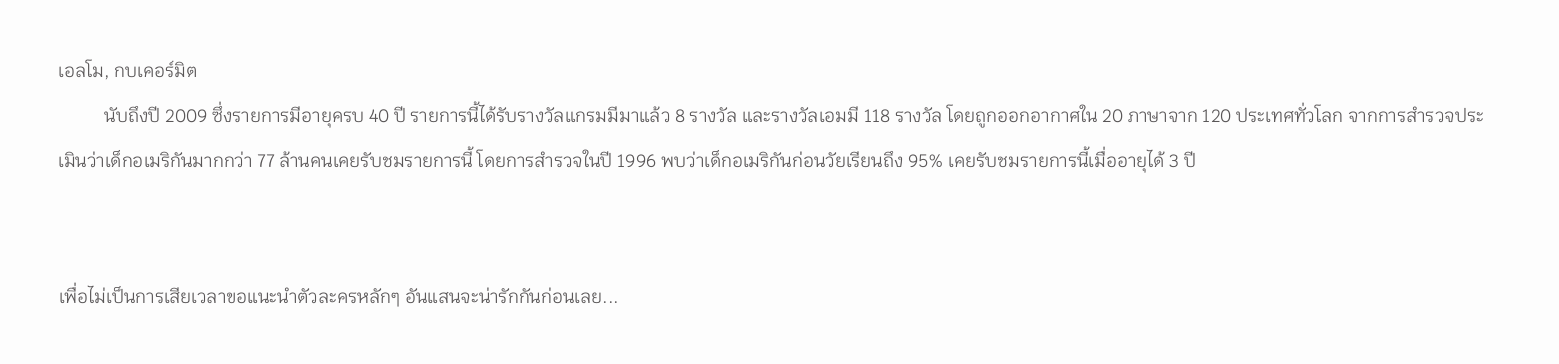เอลโม, กบเคอร์มิต
          นับถึงปี 2009 ซึ่งรายการมีอายุครบ 40 ปี รายการนี้ได้รับรางวัลแกรมมีมาแล้ว 8 รางวัล และรางวัลเอมมี 118 รางวัล โดยถูกออกอากาศใน 20 ภาษาจาก 120 ประเทศทั่วโลก จากการสำรวจประเมินว่าเด็กอเมริกันมากกว่า 77 ล้านคนเคยรับชมรายการนี้ โดยการสำรวจในปี 1996 พบว่าเด็กอเมริกันก่อนวัยเรียนถึง 95% เคยรับชมรายการนี้เมื่ออายุได้ 3 ปี


เพื่อไม่เป็นการเสียเวลาขอแนะนำตัวละครหลักๆ อันแสนจะน่ารักกันก่อนเลย...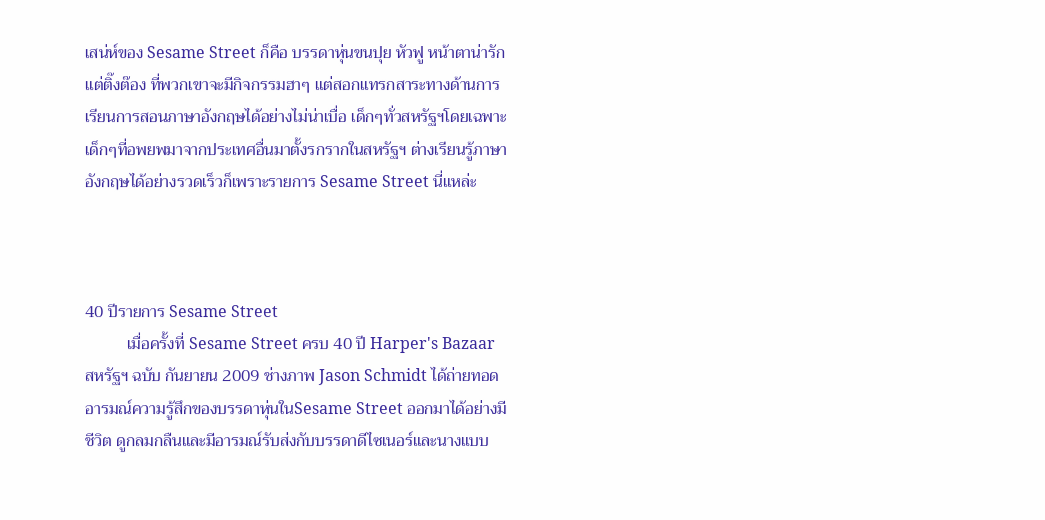เสน่ห์ของ Sesame Street ก็คือ บรรดาหุ่นขนปุย หัวฟู หน้าตาน่ารักแต่ติ๊งต๊อง ที่พวกเขาจะมีกิจกรรมฮาๆ แต่สอกแทรกสาระทางด้านการเรียนการสอนภาษาอังกฤษได้อย่างไม่น่าเบื่อ เด็กๆทั่วสหรัฐฯโดยเฉพาะเด็กๆที่อพยพมาจากประเทศอื่นมาตั้งรกรากในสหรัฐฯ ต่างเรียนรู้ภาษาอังกฤษได้อย่างรวดเร็วก็เพราะรายการ Sesame Street นี่แหล่ะ



40 ปีรายการ Sesame Street
          เมื่อครั้งที่ Sesame Street ครบ 40 ปี Harper's Bazaar สหรัฐฯ ฉบับ กันยายน 2009 ช่างภาพ Jason Schmidt ได้ถ่ายทอดอารมณ์ความรู้สึกของบรรดาหุ่นในSesame Street ออกมาได้อย่างมีชีวิต ดูกลมกลืนและมีอารมณ์รับส่งกับบรรดาดีไซเนอร์และนางแบบ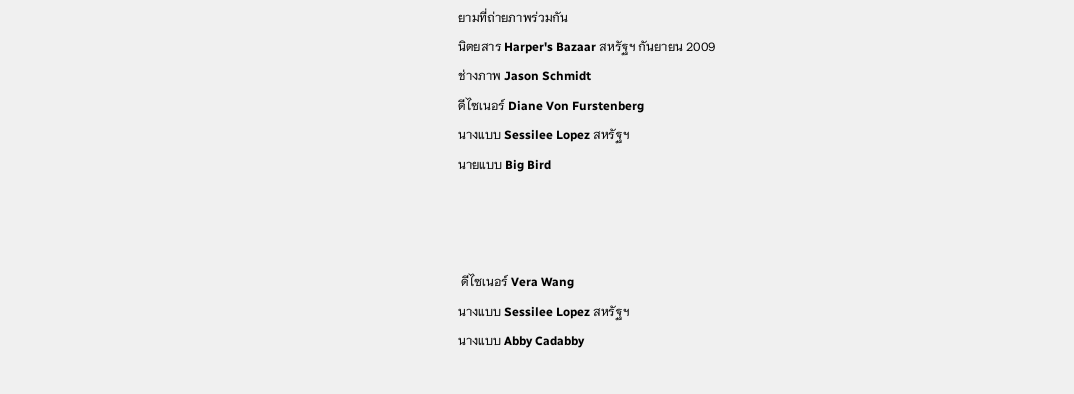ยามที่ถ่ายภาพร่วมกัน
นิตยสาร Harper's Bazaar สหรัฐฯ กันยายน 2009
ช่างภาพ Jason Schmidt
ดีไซเนอร์ Diane Von Furstenberg
นางแบบ Sessilee Lopez สหรัฐฯ
นายแบบ Big Bird



 ดีไซเนอร์ Vera Wang
นางแบบ Sessilee Lopez สหรัฐฯ
นางแบบ Abby Cadabby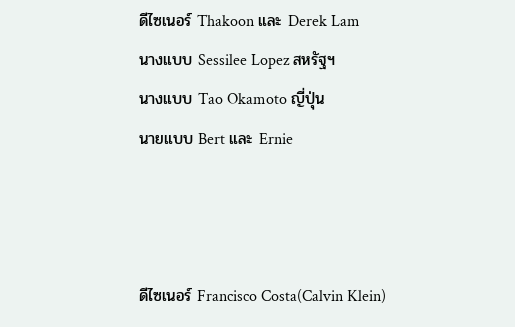ดีไซเนอร์ Thakoon และ Derek Lam
นางแบบ Sessilee Lopez สหรัฐฯ
นางแบบ Tao Okamoto ญี่ปุ่น
นายแบบ Bert และ Ernie



ดีไซเนอร์ Francisco Costa(Calvin Klein)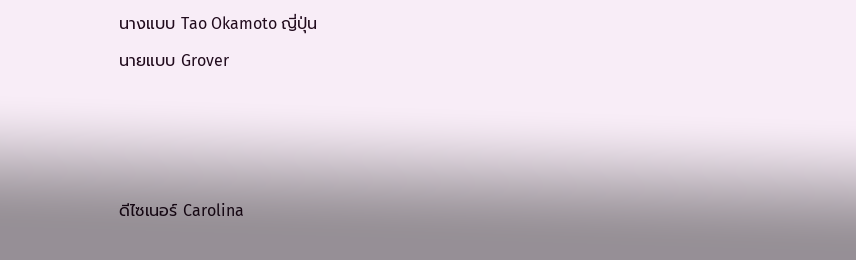นางแบบ Tao Okamoto ญี่ปุ่น
นายแบบ Grover



ดีไซเนอร์ Carolina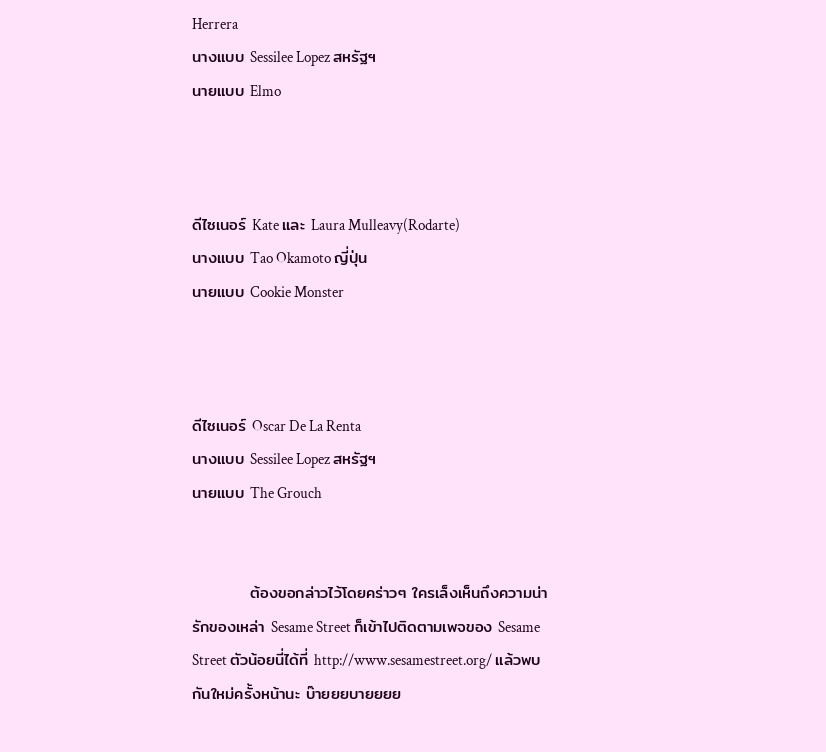Herrera
นางแบบ Sessilee Lopez สหรัฐฯ
นายแบบ Elmo



ดีไซเนอร์ Kate และ Laura Mulleavy(Rodarte)
นางแบบ Tao Okamoto ญี่ปุ่น
นายแบบ Cookie Monster



ดีไซเนอร์ Oscar De La Renta
นางแบบ Sessilee Lopez สหรัฐฯ
นายแบบ The Grouch


          ต้องขอกล่าวไว้โดยคร่าวๆ ใครเล็งเห็นถึงความน่ารักของเหล่า Sesame Street ก็เข้าไปติดตามเพจของ Sesame Street ตัวน้อยนี่ได้ที่ http://www.sesamestreet.org/ แล้วพบกันใหม่ครั้งหน้านะ บ๊ายยยบายยยย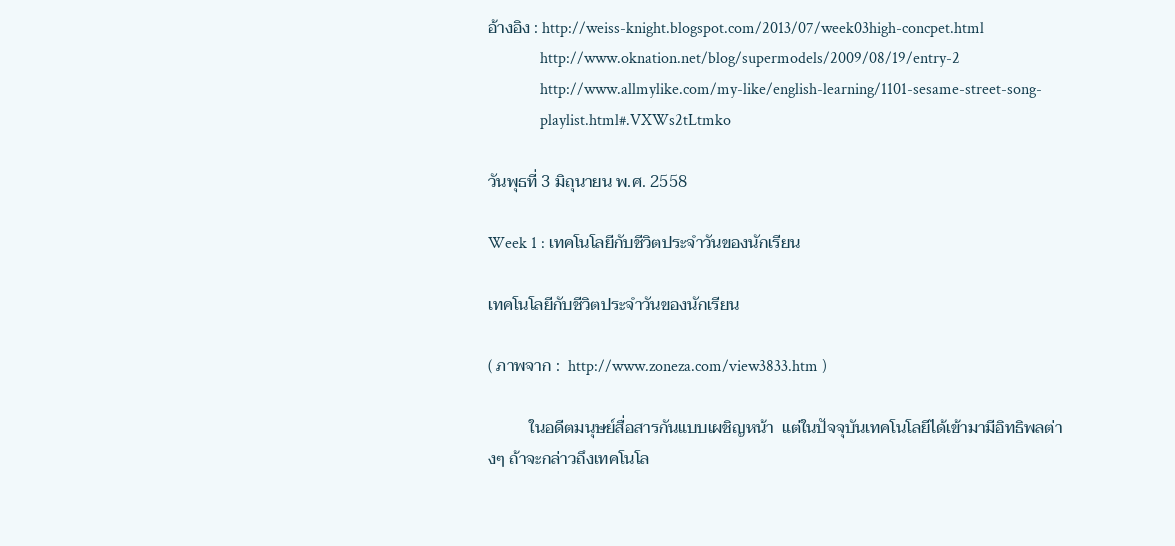อ้างอิง : http://weiss-knight.blogspot.com/2013/07/week03high-concpet.html
             http://www.oknation.net/blog/supermodels/2009/08/19/entry-2
             http://www.allmylike.com/my-like/english-learning/1101-sesame-street-song-
             playlist.html#.VXWs2tLtmko

วันพุธที่ 3 มิถุนายน พ.ศ. 2558

Week 1 : เทคโนโลยีกับชีวิตประจำวันของนักเรียน

เทคโนโลยีกับชีวิตประจำวันของนักเรียน

( ภาพจาก :  http://www.zoneza.com/view3833.htm )

          ในอดีตมนุษย์สื่อสารกันแบบเผชิญหน้า  แต่ในปัจจุบันเทคโนโลยีได้เข้ามามีอิทธิพลต่างๆ ถ้าจะกล่าวถึงเทคโนโล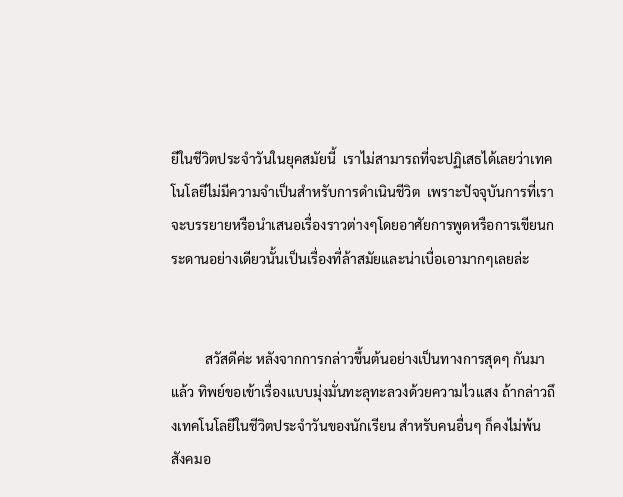ยีในชีวิตประจำวันในยุคสมัยนี้  เราไม่สามารถที่จะปฏิเสธได้เลยว่าเทคโนโลยีไม่มีความจำเป็นสำหรับการดำเนินชีวิต  เพราะปัจจุบันการที่เราจะบรรยายหรือนำเสนอเรื่องราวต่างๆโดยอาศัยการพูดหรือการเขียนกระดานอย่างเดียวนั้นเป็นเรื่องที่ล้าสมัยและน่าเบื่อเอามากๆเลยล่ะ


          สวัสดีค่ะ หลังจากการกล่าวขึ้นต้นอย่างเป็นทางการสุดๆ กันมาแล้ว ทิพย์ขอเข้าเรื่องแบบมุ่งมั่นทะลุทะลวงด้วยความไวแสง ถ้ากล่าวถึงเทคโนโลยีในชีวิตประจำวันของนักเรียน สำหรับคนอื่นๆ ก็คงไม่พ้นสังคมอ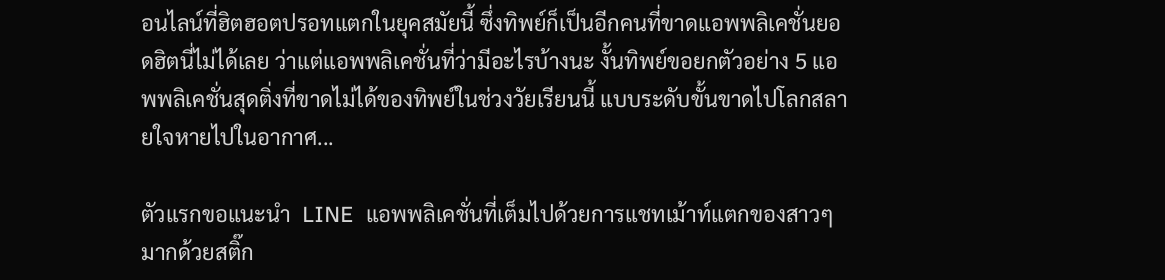อนไลน์ที่ฮิตฮอตปรอทแตกในยุคสมัยนี้ ซึ่งทิพย์ก็เป็นอีกคนที่ขาดแอพพลิเคชั่นยอดฮิตนี่ไม่ได้เลย ว่าแต่แอพพลิเคชั่นที่ว่ามีอะไรบ้างนะ งั้นทิพย์ขอยกตัวอย่าง 5 แอพพลิเคชั่นสุดติ่งที่ขาดไม่ได้ของทิพย์ในช่วงวัยเรียนนี้ แบบระดับขั้นขาดไปโลกสลายใจหายไปในอากาศ...

ตัวแรกขอแนะนำ  LINE  แอพพลิเคชั่นที่เต็มไปด้วยการแชทเม้าท์แตกของสาวๆ มากด้วยสติ๊ก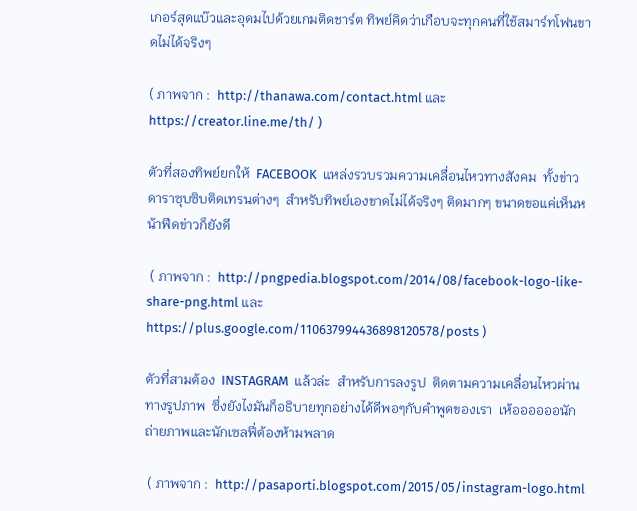เกอร์สุดแบ๊วและอุดมไปด้วยเกมติดชาร์ต ทิพย์คิดว่าเกือบจะทุกคนที่ใช้สมาร์ทโฟนขาดไม่ได้จริงๆ

( ภาพจาก :  http://thanawa.com/contact.html และ  https://creator.line.me/th/ )

ตัวที่สองทิพย์ยกให้  FACEBOOK  แหล่งรวบรวมความเคลื่อนไหวทางสังคม  ทั้งข่าวดาราซุบซิบติดเทรนต่างๆ  สำหรับทิพย์เองขาดไม่ได้จริงๆ ติดมากๆ ขนาดขอแค่เห็นหน้าฟีดข่าวก็ยังดี

 ( ภาพจาก :  http://pngpedia.blogspot.com/2014/08/facebook-logo-like-share-png.html และ https://plus.google.com/110637994436898120578/posts )

ตัวที่สามต้อง  INSTAGRAM  แล้วล่ะ  สำหรับการลงรูป  ติดตามความเคลื่อนไหวผ่านทางรูปภาพ  ซึ่งยังไงมันก็อธิบายทุกอย่างได้ดีพอๆกับคำพูดของเรา  เห้ออออออนักถ่ายภาพและนักเซลฟี่ต้องห้ามพลาด

 ( ภาพจาก :  http://pasaporti.blogspot.com/2015/05/instagram-logo.html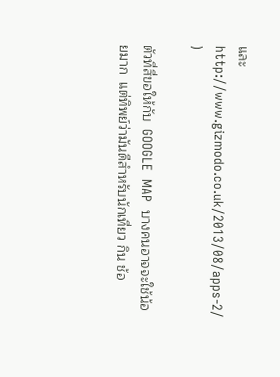และ http://www.gizmodo.co.uk/2013/08/apps-2/  )

ตัวที่สี่ขอให้กับ  GOOGLE  MAP  บางคนอาจจะใช้น้อยมาก  แต่ทิพย์ว่ามันดีสำหรับนักเที่ยว กิน ช้อ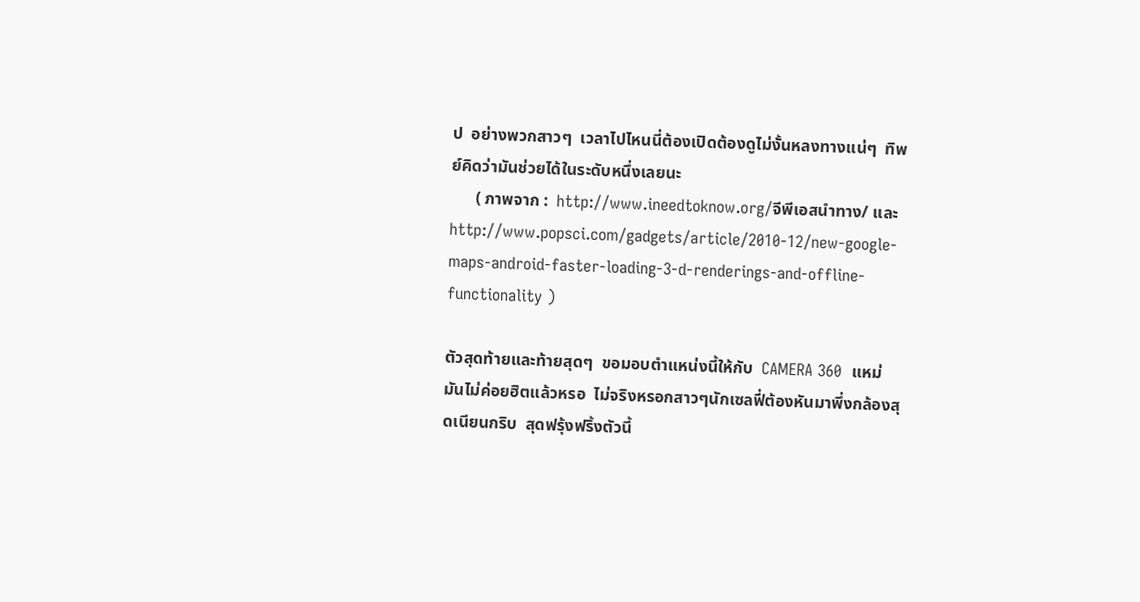ป  อย่างพวกสาวๆ  เวลาไปไหนนี่ต้องเปิดต้องดูไม่งั้นหลงทางแน่ๆ  ทิพย์คิดว่ามันช่วยได้ในระดับหนึ่งเลยนะ
      ( ภาพจาก :  http://www.ineedtoknow.org/จีพีเอสนําทาง/ และ http://www.popsci.com/gadgets/article/2010-12/new-google- maps-android-faster-loading-3-d-renderings-and-offline-functionality )

ตัวสุดท้ายและท้ายสุดๆ  ขอมอบตำแหน่งนี้ให้กับ  CAMERA 360  แหม่มันไม่ค่อยฮิตแล้วหรอ  ไม่จริงหรอกสาวๆนักเซลฟี่ต้องหันมาพึ่งกล้องสุดเนียนกริบ  สุดฟรุ้งฟริ้งตัวนี้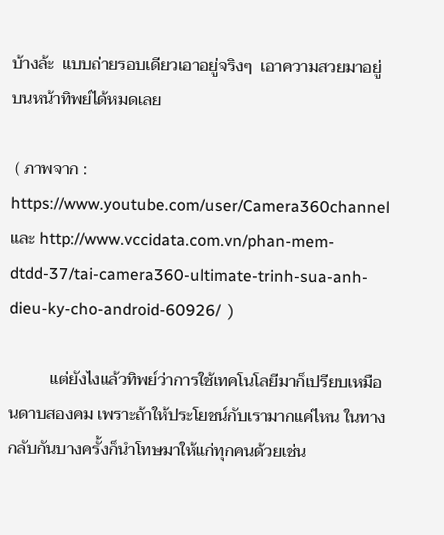บ้างล้ะ  แบบถ่ายรอบเดียวเอาอยู่จริงๆ  เอาความสวยมาอยู่บนหน้าทิพย์ได้หมดเลย

 ( ภาพจาก :  https://www.youtube.com/user/Camera360channel และ http://www.vccidata.com.vn/phan-mem-dtdd-37/tai-camera360-ultimate-trinh-sua-anh-dieu-ky-cho-android-60926/  )

          แต่ยังไงแล้วทิพย์ว่าการใช้เทคโนโลยีมาก็เปรียบเหมือนดาบสองคม เพราะถ้าให้ประโยชน์กับเรามากแค่ไหน ในทางกลับกันบางครั้งก็นำโทษมาให้แก่ทุกคนด้วยเช่น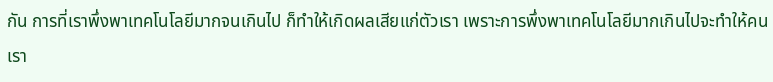กัน การที่เราพึ่งพาเทคโนโลยีมากจนเกินไป ก็ทำให้เกิดผลเสียแก่ตัวเรา เพราะการพึ่งพาเทคโนโลยีมากเกินไปจะทำให้คนเรา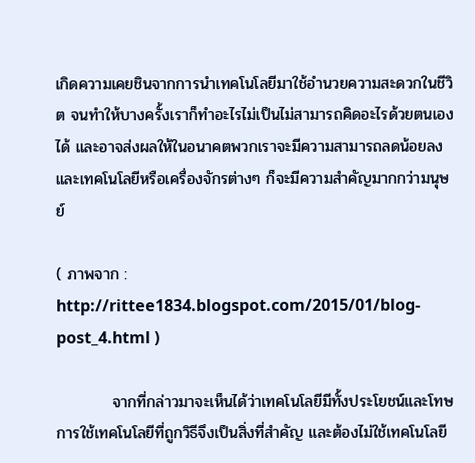เกิดความเคยชินจากการนำเทคโนโลยีมาใช้อำนวยความสะดวกในชีวิต จนทำให้บางครั้งเราก็ทำอะไรไม่เป็นไม่สามารถคิดอะไรด้วยตนเองได้ และอาจส่งผลให้ในอนาคตพวกเราจะมีความสามารถลดน้อยลง และเทคโนโลยีหรือเครื่องจักรต่างๆ ก็จะมีความสำคัญมากกว่ามนุษย์

( ภาพจาก :  http://rittee1834.blogspot.com/2015/01/blog-post_4.html )

          จากที่กล่าวมาจะเห็นได้ว่าเทคโนโลยีมีทั้งประโยชน์และโทษ การใช้เทคโนโลยีที่ถูกวิธีจึงเป็นสิ่งที่สำคัญ และต้องไม่ใช้เทคโนโลยี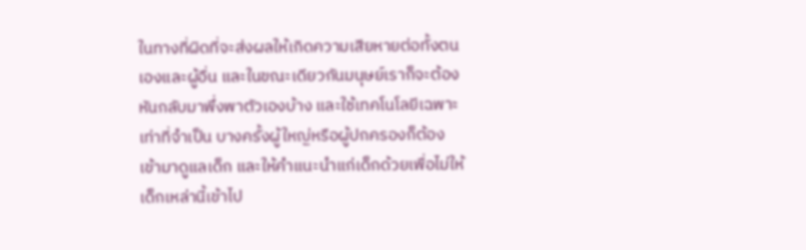ในทางที่ผิดที่จะส่งผลให้เกิดความเสียหายต่อทั้งตนเองและผู้อื่น และในขณะเดียวกันมนุษย์เราก็จะต้องหันกลับมาพึ่งพาตัวเองบ้าง และใช้เทคโนโลยีเฉพาะเท่าที่จำเป็น บางครั้งผู้ใหญ่หรือผู้ปกครองก็ต้องเข้ามาดูแลเด็ก และให้คำแนะนำแก่เด็กด้วยเพื่อไม่ให้เด็กเหล่านี้เข้าไป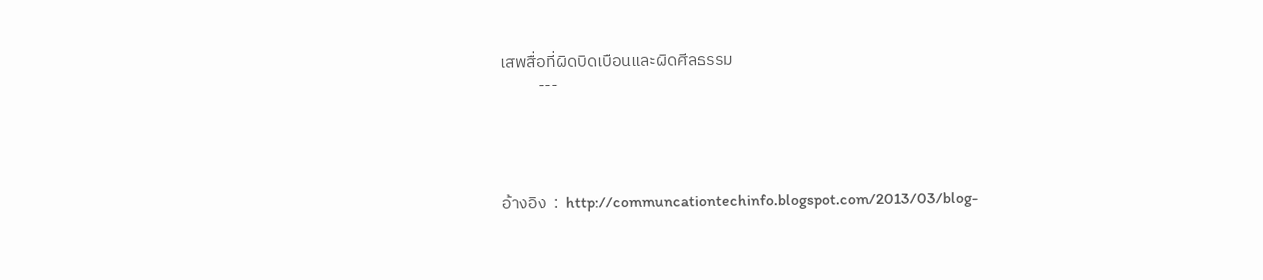เสพสื่อที่ผิดบิดเบือนและผิดศีลธรรม
          ---




อ้างอิง  :  http://communcationtechinfo.blogspot.com/2013/03/blog-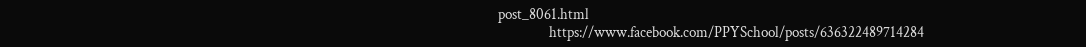post_8061.html
                 https://www.facebook.com/PPYSchool/posts/636322489714284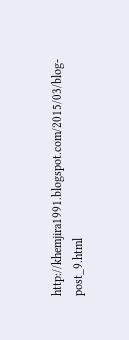http://khemjira1991.blogspot.com/2015/03/blog-post_9.html